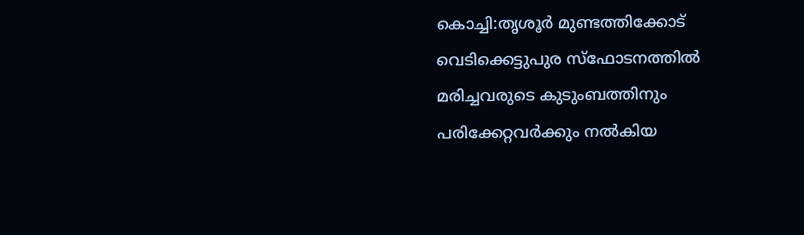കൊച്ചി:തൃശൂർ മുണ്ടത്തിക്കോട് വെടിക്കെട്ടുപുര സ്ഫോടനത്തിൽ മരിച്ചവരുടെ കുടുംബത്തിനും പരിക്കേറ്റവർക്കും നൽകിയ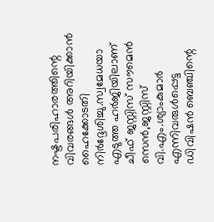നഷ്ടപരിഹാരത്തിന്റെ വിവരങ്ങൾ അറിയിക്കാൻ ഹൈക്കോടതി നിർദ്ദേശിച്ചു.സ്വമേധയാ എടുത്ത ഹർജിയിലാണ് ചീഫ് ജസ്റ്റിസ് സൗമെൻ സെൻ,ജസ്റ്റിസ് വി.എം.ശ്യാംകുമാർ എന്നിവരുൾപ്പെട്ട ഡിവിഷൻ ബെഞ്ചിന്റെ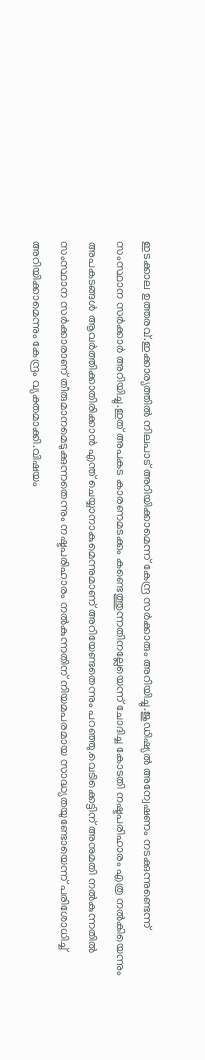ഇടക്കാല ഉത്തരവ്.ഇക്കാര്യത്തിൽ നിലപാട് അറിയിക്കാമെന്ന് കേന്ദ്ര സർക്കാരും അറിയിച്ചു.ജുഡിഷ്യൽ അന്വേഷണം നടക്കുന്നുണ്ടെന്ന് സംസ്ഥാന സർക്കാർ അറിയിച്ചു.ഇത് അപകട കാരണമടക്കം കണ്ടെത്തുന്നതിനല്ലേയെന്ന് ചോദിച്ച കോടതി നഷ്ടപരിഹാരം എത്ര നൽകിയെന്നും അപകടങ്ങൾ ആവർത്തിക്കാതിരിക്കാൻ എന്ത് ചെയ്യാനാകുമെന്നുമാണ് അറിയേണ്ടതെന്നും പറഞ്ഞു.വെടിക്കെട്ടിന് അനുമതി നൽകുന്നതിൽ സംസ്ഥാന സർക്കാരാണ് തീരുമാനമെടുക്കുന്നതെന്നും നഷ്ടപരിഹാരം നൽകുന്നതിന് നിയമപരമായ സാദ്ധ്യതയുണ്ടോയെന്ന് പരിശോധിച്ച് അറിയിക്കാമെന്നും കേന്ദ്രം വ്യക്തമാക്കി.വിഷയം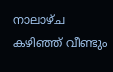നാലാഴ്ച കഴിഞ്ഞ് വീണ്ടും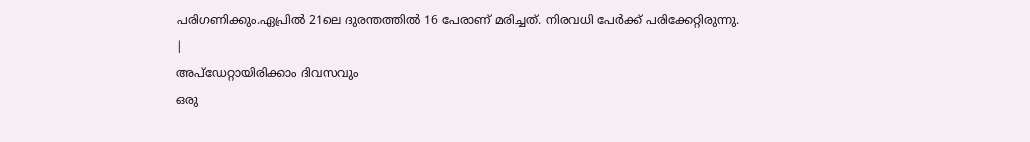പരിഗണിക്കും.ഏപ്രിൽ 21ലെ ദുരന്തത്തിൽ 16 പേരാണ് മരിച്ചത്. നിരവധി പേർക്ക് പരിക്കേറ്റിരുന്നു.
|
അപ്ഡേറ്റായിരിക്കാം ദിവസവും
ഒരു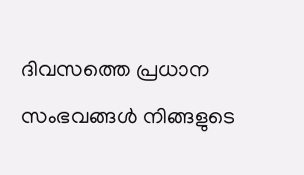ദിവസത്തെ പ്രധാന സംഭവങ്ങൾ നിങ്ങളുടെ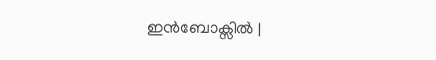ഇൻബോക്സിൽ |